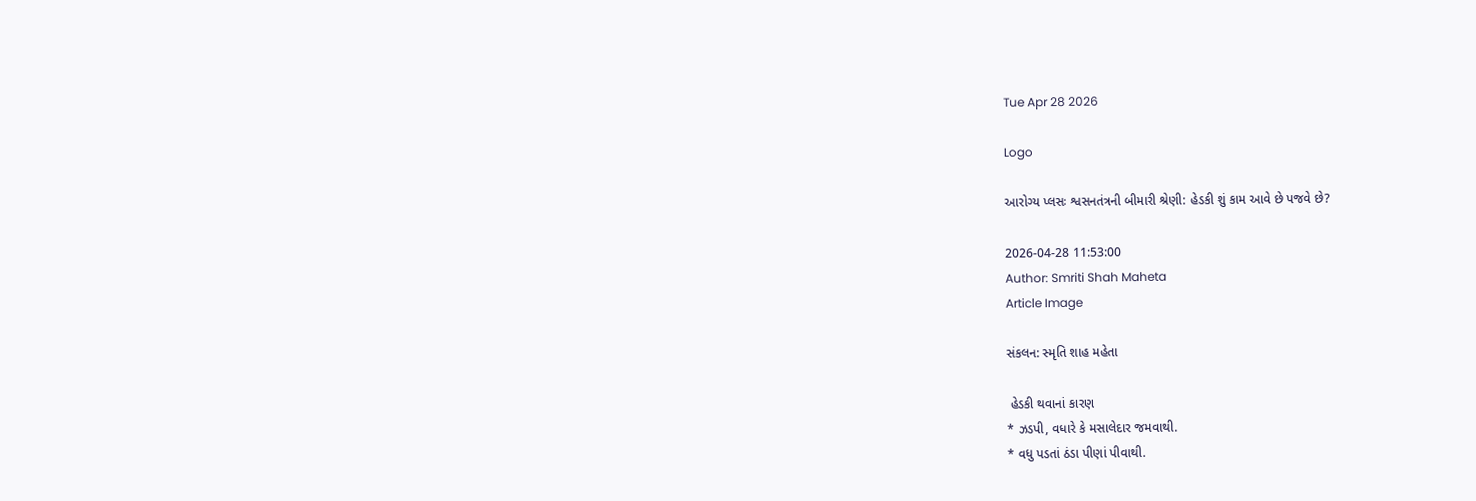Tue Apr 28 2026

Logo

આરોગ્ય પ્લસઃ શ્વસનતંત્રની બીમારી શ્રેણી: હેડકી શું કામ આવે છે પજવે છે?

2026-04-28 11:53:00
Author: Smriti Shah Maheta
Article Image

સંકલન: સ્મૃતિ શાહ મહેતા

 હેડકી થવાનાં કારણ
* ઝડપી, વધારે કે મસાલેદાર જમવાથી.
* વધુ પડતાં ઠંડા પીણાં પીવાથી.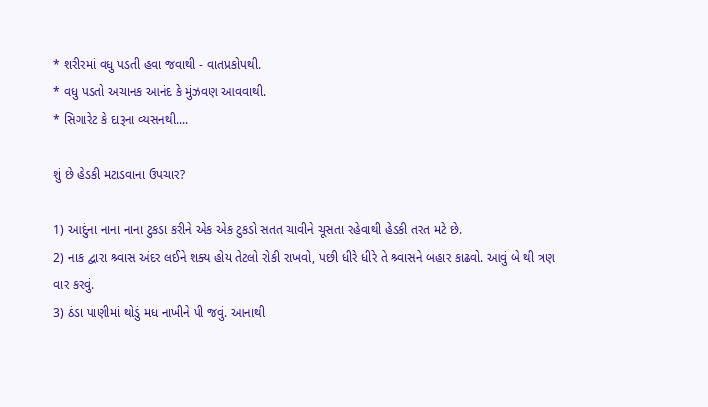* શરીરમાં વધુ પડતી હવા જવાથી - વાતપ્રકોપથી.
* વધુ પડતો અચાનક આનંદ કે મુંઝવણ આવવાથી.
* સિગારેટ કે દારૂના વ્યસનથી....

શું છે હેડકી મટાડવાના ઉપચાર?

1) આદુંના નાના નાના ટુકડા કરીને એક એક ટુકડો સતત ચાવીને ચૂસતા રહેવાથી હેડકી તરત મટે છે.
2) નાક દ્વારા શ્ર્વાસ અંદર લઈને શક્ય હોય તેટલો રોકી રાખવો, પછી ધીરે ધીરે તે શ્ર્વાસને બહાર કાઢવો. આવું બે થી ત્રણ વાર કરવું.
3) ઠંડા પાણીમાં થોડું મધ નાખીને પી જવું. આનાથી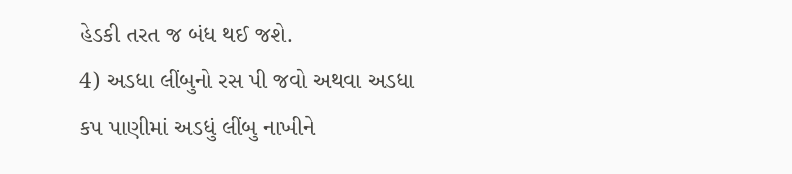હેડકી તરત જ બંધ થઈ જશે.
4) અડધા લીંબુનો રસ પી જવો અથવા અડધા કપ પાણીમાં અડધું લીંબુ નાખીને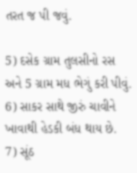તરત જ પી જવું.

5) દસેક ગ્રામ તુલસીનો રસ અને 5 ગ્રામ મધ ભેગું કરી પીવું.
6) સાકર સાથે જીરું ચાવીને ખાવાથી હેડકી બંધ થાય છે.
7) સૂંઠ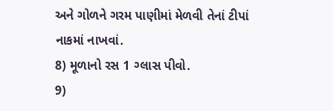અને ગોળને ગરમ પાણીમાં મેળવી તેનાં ટીપાં નાકમાં નાખવાં.
8) મૂળાનો રસ 1 ગ્લાસ પીવો.
9)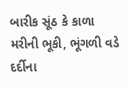બારીક સૂંઠ કે કાળા મરીની ભૂકી, ભૂંગળી વડે દર્દીના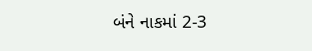બંને નાકમાં 2-3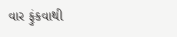વાર ફુંકવાથી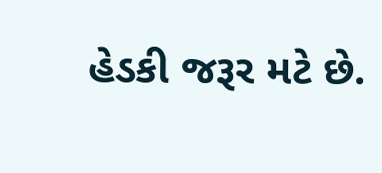હેડકી જરૂર મટે છે.